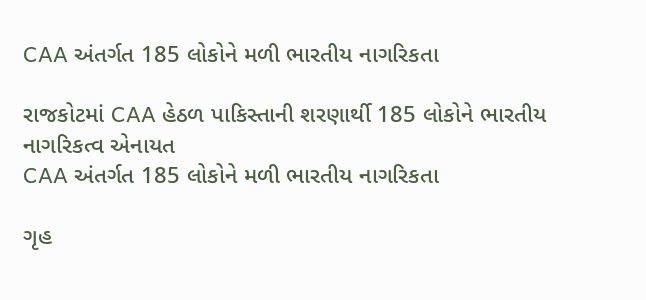CAA અંતર્ગત 185 લોકોને મળી ભારતીય નાગરિકતા

રાજકોટમાં CAA હેઠળ પાકિસ્તાની શરણાર્થી 185 લોકોને ભારતીય નાગરિકત્વ એનાયત
CAA અંતર્ગત 185 લોકોને મળી ભારતીય નાગરિકતા

ગૃહ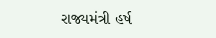રાજ્યમંત્રી હર્ષ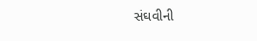સંઘવીની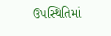ઉપસ્થિતિમાં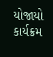યોજાયો કાર્યક્રમ